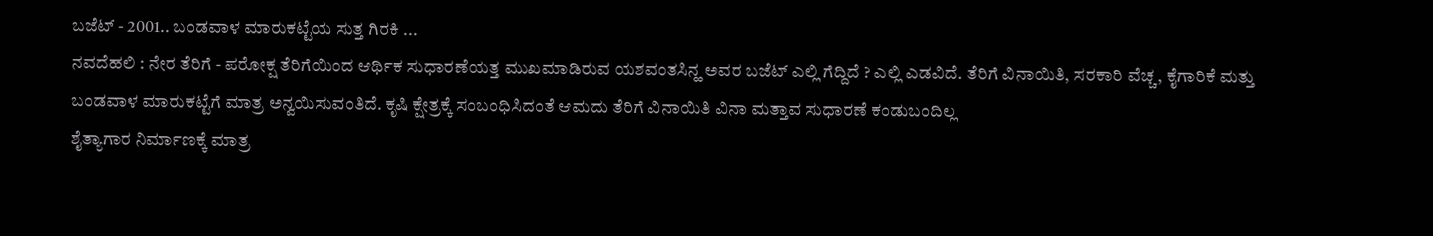ಬಜೆಟ್ - 2001.. ಬಂಡವಾಳ ಮಾರುಕಟ್ಟೆಯ ಸುತ್ತ ಗಿರಕಿ ...
ನವದೆಹಲಿ : ನೇರ ತೆರಿಗೆ - ಪರೋಕ್ಷ ತೆರಿಗೆಯಿಂದ ಆರ್ಥಿಕ ಸುಧಾರಣೆಯತ್ತ ಮುಖಮಾಡಿರುವ ಯಶವಂತಸಿನ್ಹ ಅವರ ಬಜೆಟ್ ಎಲ್ಲಿ ಗೆದ್ದಿದೆ ? ಎಲ್ಲಿ ಎಡವಿದೆ. ತೆರಿಗೆ ವಿನಾಯಿತಿ, ಸರಕಾರಿ ವೆಚ್ಚ, ಕೈಗಾರಿಕೆ ಮತ್ತು ಬಂಡವಾಳ ಮಾರುಕಟ್ಟೆಗೆ ಮಾತ್ರ ಅನ್ವಯಿಸುವಂತಿದೆ. ಕೃಷಿ ಕ್ಷೇತ್ರಕ್ಕೆ ಸಂಬಂಧಿಸಿದಂತೆ ಆಮದು ತೆರಿಗೆ ವಿನಾಯಿತಿ ವಿನಾ ಮತ್ತಾವ ಸುಧಾರಣೆ ಕಂಡುಬಂದಿಲ್ಲ
ಶೈತ್ಯಾಗಾರ ನಿರ್ಮಾಣಕ್ಕೆ ಮಾತ್ರ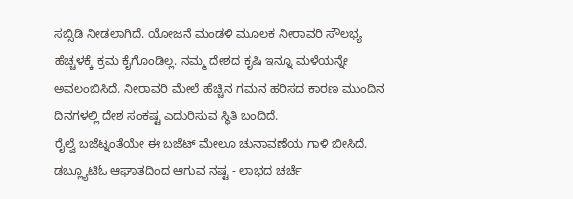ಸಬ್ಸಿಡಿ ನೀಡಲಾಗಿದೆ. ಯೋಜನೆ ಮಂಡಳಿ ಮೂಲಕ ನೀರಾವರಿ ಸೌಲಭ್ಯ ಹೆಚ್ಚಳಕ್ಕೆ ಕ್ರಮ ಕೈಗೊಂಡಿಲ್ಲ. ನಮ್ಮ ದೇಶದ ಕೃಷಿ ಇನ್ನೂ ಮಳೆಯನ್ನೇ ಅವಲಂಬಿಸಿದೆ. ನೀರಾವರಿ ಮೇಲೆ ಹೆಚ್ಚಿನ ಗಮನ ಹರಿಸದ ಕಾರಣ ಮುಂದಿನ ದಿನಗಳಲ್ಲಿ ದೇಶ ಸಂಕಷ್ಟ ಎದುರಿಸುವ ಸ್ಥಿತಿ ಬಂದಿದೆ.
ರೈಲ್ವೆ ಬಜೆಟ್ನಂತೆಯೇ ಈ ಬಜೆಟ್ ಮೇಲೂ ಚುನಾವಣೆಯ ಗಾಳಿ ಬೀಸಿದೆ. ಡಬ್ಲ್ಯೂಟಿಓ ಆಘಾತದಿಂದ ಆಗುವ ನಷ್ಟ - ಲಾಭದ ಚರ್ಚೆ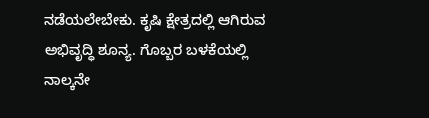ನಡೆಯಲೇಬೇಕು. ಕೃಷಿ ಕ್ಷೇತ್ರದಲ್ಲಿ ಆಗಿರುವ ಅಭಿವೃದ್ಧಿ ಶೂನ್ಯ. ಗೊಬ್ಬರ ಬಳಕೆಯಲ್ಲಿ ನಾಲ್ಕನೇ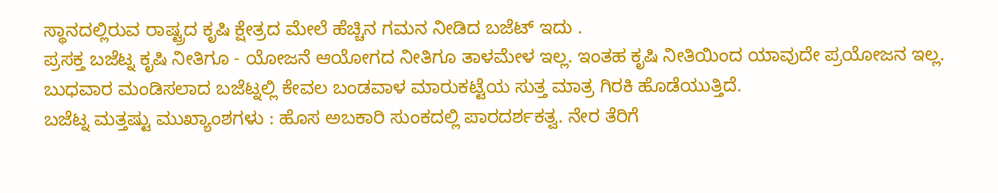ಸ್ಥಾನದಲ್ಲಿರುವ ರಾಷ್ಟ್ರದ ಕೃಷಿ ಕ್ಷೇತ್ರದ ಮೇಲೆ ಹೆಚ್ಚಿನ ಗಮನ ನೀಡಿದ ಬಜೆಟ್ ಇದು .
ಪ್ರಸಕ್ತ ಬಜೆಟ್ನ ಕೃಷಿ ನೀತಿಗೂ - ಯೋಜನೆ ಆಯೋಗದ ನೀತಿಗೂ ತಾಳಮೇಳ ಇಲ್ಲ. ಇಂತಹ ಕೃಷಿ ನೀತಿಯಿಂದ ಯಾವುದೇ ಪ್ರಯೋಜನ ಇಲ್ಲ. ಬುಧವಾರ ಮಂಡಿಸಲಾದ ಬಜೆಟ್ನಲ್ಲಿ ಕೇವಲ ಬಂಡವಾಳ ಮಾರುಕಟ್ಟೆಯ ಸುತ್ತ ಮಾತ್ರ ಗಿರಕಿ ಹೊಡೆಯುತ್ತಿದೆ.
ಬಜೆಟ್ನ ಮತ್ತಷ್ಟು ಮುಖ್ಯಾಂಶಗಳು : ಹೊಸ ಅಬಕಾರಿ ಸುಂಕದಲ್ಲಿ ಪಾರದರ್ಶಕತ್ವ. ನೇರ ತೆರಿಗೆ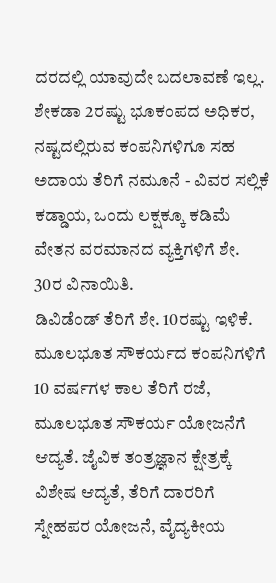ದರದಲ್ಲಿ ಯಾವುದೇ ಬದಲಾವಣೆ ಇಲ್ಲ. ಶೇಕಡಾ 2ರಷ್ಟು ಭೂಕಂಪದ ಅಧಿಕರ, ನಷ್ಟದಲ್ಲಿರುವ ಕಂಪನಿಗಳಿಗೂ ಸಹ ಅದಾಯ ತೆರಿಗೆ ನಮೂನೆ - ವಿವರ ಸಲ್ಲಿಕೆ ಕಡ್ಡಾಯ, ಒಂದು ಲಕ್ಷಕ್ಕೂ ಕಡಿಮೆ ವೇತನ ವರಮಾನದ ವ್ಯಕ್ತಿಗಳಿಗೆ ಶೇ. 30ರ ವಿನಾಯಿತಿ.
ಡಿವಿಡೆಂಡ್ ತೆರಿಗೆ ಶೇ. 10ರಷ್ಟು ಇಳಿಕೆ. ಮೂಲಭೂತ ಸೌಕರ್ಯದ ಕಂಪನಿಗಳಿಗೆ 10 ವರ್ಷಗಳ ಕಾಲ ತೆರಿಗೆ ರಜೆ, ಮೂಲಭೂತ ಸೌಕರ್ಯ ಯೋಜನೆಗೆ ಆದ್ಯತೆ. ಜೈವಿಕ ತಂತ್ರಜ್ಞಾನ ಕ್ಷೇತ್ರಕ್ಕೆ ವಿಶೇಷ ಆದ್ಯತೆ, ತೆರಿಗೆ ದಾರರಿಗೆ ಸ್ನೇಹಪರ ಯೋಜನೆ, ವೈದ್ಯಕೀಯ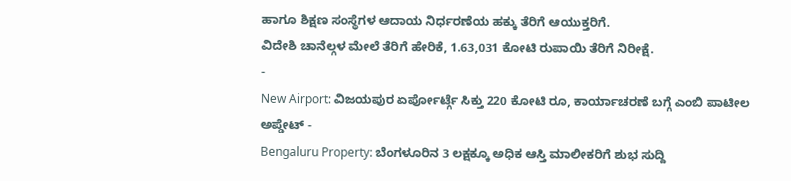ಹಾಗೂ ಶಿಕ್ಷಣ ಸಂಸ್ಥೆಗಳ ಆದಾಯ ನಿರ್ಧರಣೆಯ ಹಕ್ಕು ತೆರಿಗೆ ಆಯುಕ್ತರಿಗೆ.
ವಿದೇಶಿ ಚಾನೆಲ್ಗಳ ಮೇಲೆ ತೆರಿಗೆ ಹೇರಿಕೆ, 1.63,031 ಕೋಟಿ ರುಪಾಯಿ ತೆರಿಗೆ ನಿರೀಕ್ಷೆ.
-
New Airport: ವಿಜಯಪುರ ಏರ್ಪೋರ್ಟ್ಗೆ ಸಿಕ್ತು 220 ಕೋಟಿ ರೂ, ಕಾರ್ಯಾಚರಣೆ ಬಗ್ಗೆ ಎಂಬಿ ಪಾಟೀಲ ಅಪ್ಡೇಟ್ -
Bengaluru Property: ಬೆಂಗಳೂರಿನ 3 ಲಕ್ಷಕ್ಕೂ ಅಧಿಕ ಆಸ್ತಿ ಮಾಲೀಕರಿಗೆ ಶುಭ ಸುದ್ದಿ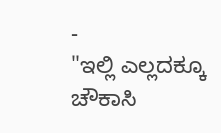-
"ಇಲ್ಲಿ ಎಲ್ಲದಕ್ಕೂ ಚೌಕಾಸಿ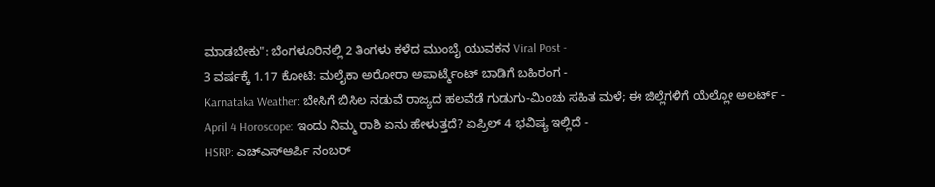ಮಾಡಬೇಕು": ಬೆಂಗಳೂರಿನಲ್ಲಿ 2 ತಿಂಗಳು ಕಳೆದ ಮುಂಬೈ ಯುವಕನ Viral Post -
3 ವರ್ಷಕ್ಕೆ 1.17 ಕೋಟಿ: ಮಲೈಕಾ ಅರೋರಾ ಅಪಾರ್ಟ್ಮೆಂಟ್ ಬಾಡಿಗೆ ಬಹಿರಂಗ -
Karnataka Weather: ಬೇಸಿಗೆ ಬಿಸಿಲ ನಡುವೆ ರಾಜ್ಯದ ಹಲವೆಡೆ ಗುಡುಗು-ಮಿಂಚು ಸಹಿತ ಮಳೆ; ಈ ಜಿಲ್ಲೆಗಳಿಗೆ ಯೆಲ್ಲೋ ಅಲರ್ಟ್ -
April 4 Horoscope: ಇಂದು ನಿಮ್ಮ ರಾಶಿ ಏನು ಹೇಳುತ್ತದೆ? ಏಪ್ರಿಲ್ 4 ಭವಿಷ್ಯ ಇಲ್ಲಿದೆ -
HSRP: ಎಚ್ಎಸ್ಆರ್ಪಿ ನಂಬರ್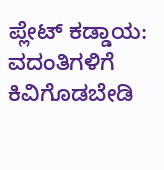ಪ್ಲೇಟ್ ಕಡ್ಡಾಯ: ವದಂತಿಗಳಿಗೆ ಕಿವಿಗೊಡಬೇಡಿ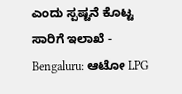ಎಂದು ಸ್ಪಷ್ಟನೆ ಕೊಟ್ಟ ಸಾರಿಗೆ ಇಲಾಖೆ -
Bengaluru: ಆಟೋ LPG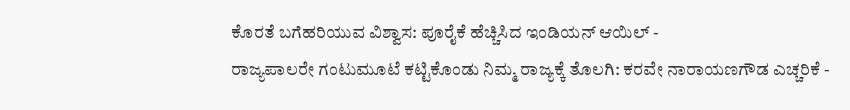ಕೊರತೆ ಬಗೆಹರಿಯುವ ವಿಶ್ವಾಸ: ಪೂರೈಕೆ ಹೆಚ್ಚಿಸಿದ ಇಂಡಿಯನ್ ಆಯಿಲ್ -
ರಾಜ್ಯಪಾಲರೇ ಗಂಟುಮೂಟೆ ಕಟ್ಟಿಕೊಂಡು ನಿಮ್ಮ ರಾಜ್ಯಕ್ಕೆ ತೊಲಗಿ: ಕರವೇ ನಾರಾಯಣಗೌಡ ಎಚ್ಚರಿಕೆ -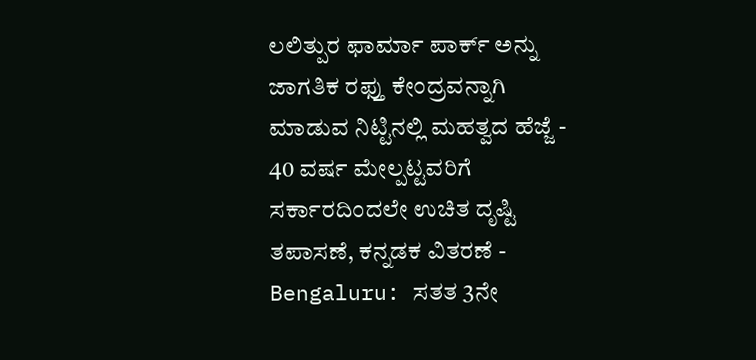ಲಲಿತ್ಪುರ ಫಾರ್ಮಾ ಪಾರ್ಕ್ ಅನ್ನು ಜಾಗತಿಕ ರಫ್ತು ಕೇಂದ್ರವನ್ನಾಗಿ ಮಾಡುವ ನಿಟ್ಟಿನಲ್ಲಿ ಮಹತ್ವದ ಹೆಜ್ಜೆ -
40 ವರ್ಷ ಮೇಲ್ಪಟ್ಟವರಿಗೆ ಸರ್ಕಾರದಿಂದಲೇ ಉಚಿತ ದೃಷ್ಟಿ ತಪಾಸಣೆ, ಕನ್ನಡಕ ವಿತರಣೆ -
Bengaluru: ಸತತ 3ನೇ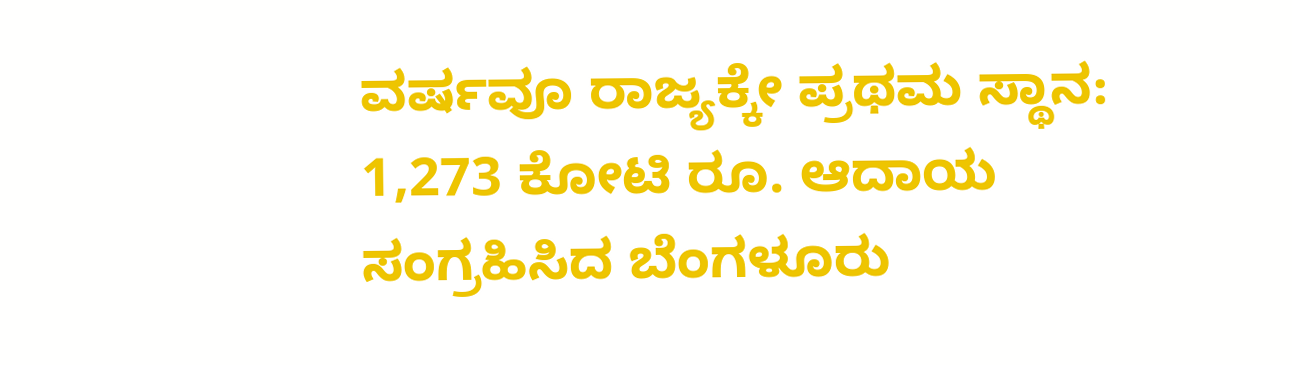ವರ್ಷವೂ ರಾಜ್ಯಕ್ಕೇ ಪ್ರಥಮ ಸ್ಥಾನ: 1,273 ಕೋಟಿ ರೂ. ಆದಾಯ ಸಂಗ್ರಹಿಸಿದ ಬೆಂಗಳೂರು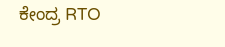ಕೇಂದ್ರ RTO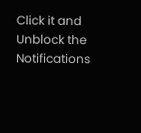Click it and Unblock the Notifications